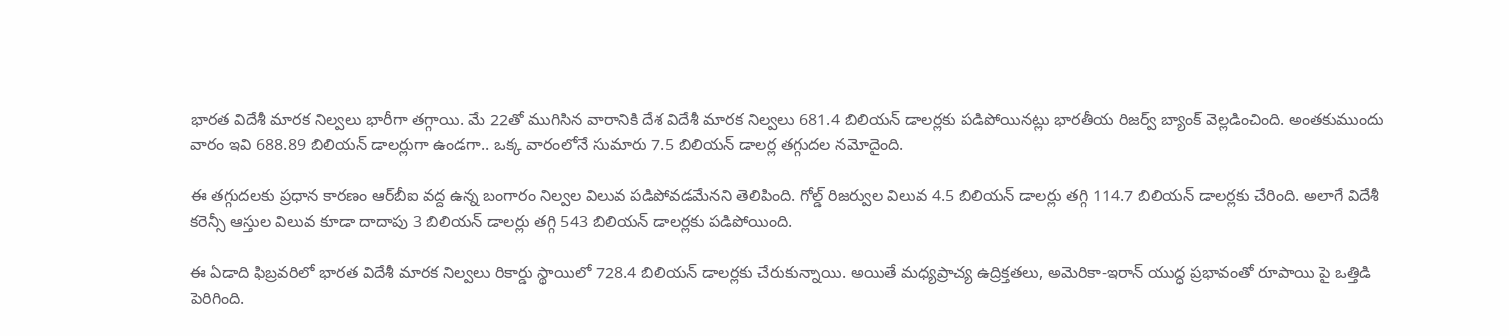భారత విదేశీ మారక నిల్వలు భారీగా తగ్గాయి. మే 22తో ముగిసిన వారానికి దేశ విదేశీ మారక నిల్వలు 681.4 బిలియన్ డాలర్లకు పడిపోయినట్లు భారతీయ రిజర్వ్ బ్యాంక్ వెల్లడించింది. అంతకుముందు వారం ఇవి 688.89 బిలియన్ డాలర్లుగా ఉండగా.. ఒక్క వారంలోనే సుమారు 7.5 బిలియన్ డాలర్ల తగ్గుదల నమోదైంది.

ఈ తగ్గుదలకు ప్రధాన కారణం ఆర్‌బీఐ వద్ద ఉన్న బంగారం నిల్వల విలువ పడిపోవడమేనని తెలిపింది. గోల్డ్ రిజర్వుల విలువ 4.5 బిలియన్ డాలర్లు తగ్గి 114.7 బిలియన్ డాలర్లకు చేరింది. అలాగే విదేశీ కరెన్సీ ఆస్తుల విలువ కూడా దాదాపు 3 బిలియన్ డాలర్లు తగ్గి 543 బిలియన్ డాలర్లకు పడిపోయింది.

ఈ ఏడాది ఫిబ్రవరిలో భారత విదేశీ మారక నిల్వలు రికార్డు స్థాయిలో 728.4 బిలియన్ డాలర్లకు చేరుకున్నాయి. అయితే మధ్యప్రాచ్య ఉద్రిక్తతలు, అమెరికా-ఇరాన్ యుద్ధ ప్రభావంతో రూపాయి పై ఒత్తిడి పెరిగింది.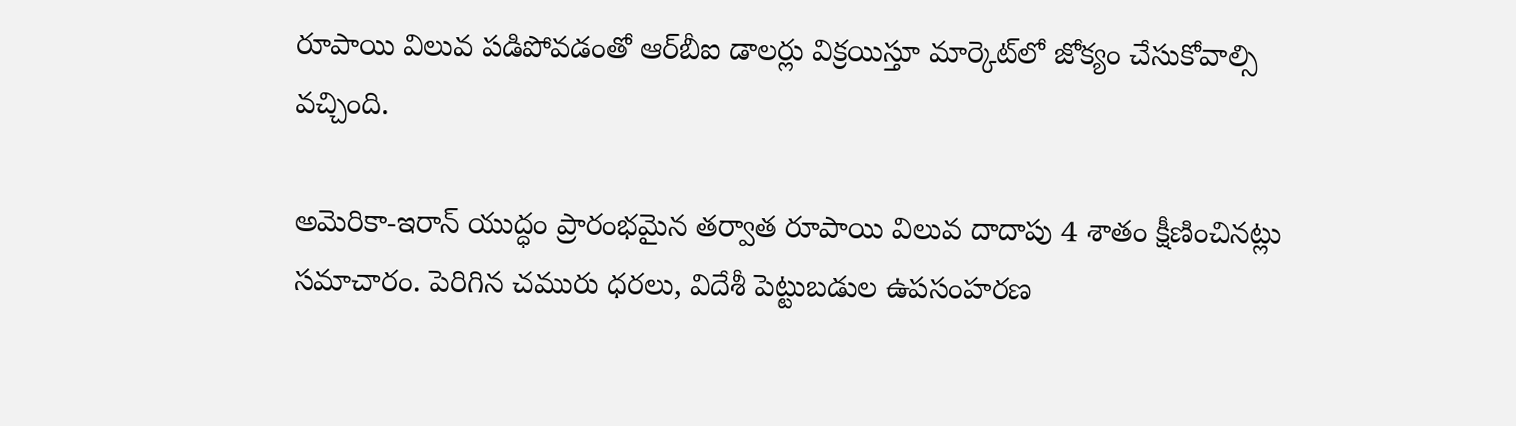రూపాయి విలువ పడిపోవడంతో ఆర్‌బీఐ డాలర్లు విక్రయిస్తూ మార్కెట్‌లో జోక్యం చేసుకోవాల్సి వచ్చింది.

అమెరికా-ఇరాన్ యుద్ధం ప్రారంభమైన తర్వాత రూపాయి విలువ దాదాపు 4 శాతం క్షీణించినట్లు సమాచారం. పెరిగిన చమురు ధరలు, విదేశీ పెట్టుబడుల ఉపసంహరణ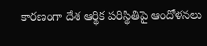కారణంగా దేశ ఆర్థిక పరిస్థితిపై ఆందోళనలు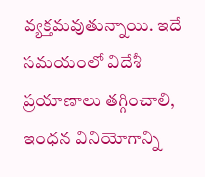వ్యక్తమవుతున్నాయి. ఇదే సమయంలో విదేశీ ప్రయాణాలు తగ్గించాలి, ఇంధన వినియోగాన్ని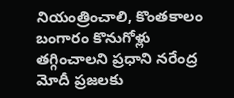నియంత్రించాలి, కొంతకాలం బంగారం కొనుగోళ్లు తగ్గించాలని ప్రధాని నరేంద్ర మోదీ ప్రజలకు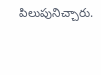పిలుపునిచ్చారు.